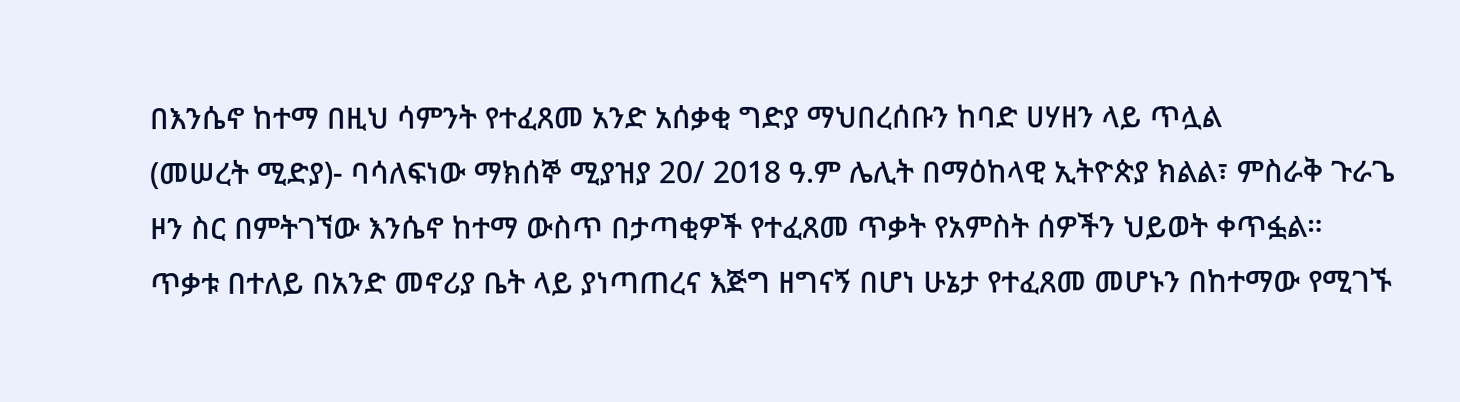በእንሴኖ ከተማ በዚህ ሳምንት የተፈጸመ አንድ አሰቃቂ ግድያ ማህበረሰቡን ከባድ ሀሃዘን ላይ ጥሏል
(መሠረት ሚድያ)- ባሳለፍነው ማክሰኞ ሚያዝያ 20/ 2018 ዓ.ም ሌሊት በማዕከላዊ ኢትዮጵያ ክልል፣ ምስራቅ ጉራጌ ዞን ስር በምትገኘው እንሴኖ ከተማ ውስጥ በታጣቂዎች የተፈጸመ ጥቃት የአምስት ሰዎችን ህይወት ቀጥፏል።
ጥቃቱ በተለይ በአንድ መኖሪያ ቤት ላይ ያነጣጠረና እጅግ ዘግናኝ በሆነ ሁኔታ የተፈጸመ መሆኑን በከተማው የሚገኙ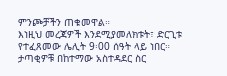ምንጮቻችን ጠቁመዋል።
እነዚህ መረጃዎች እንደሚያመለክቱት፣ ድርጊቱ የተፈጸመው ሌሊት 9፡00 ሰዓት ላይ ነበር። ታጣቂዎቹ በከተማው አስተዳደር ስር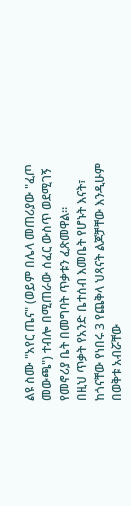ልዩ ስሙ "አየር ጤና" (ወይም በሌላ መጠሪያው "ፈጦ መውጫ") ተብሎ በሚጠራው ሰፈር ውስጥ ወደሚገኝ የመኖሪያ ቤት በመግባት ጥቃቱን ፈጽመዋል።
በዚህ ጥቃት የአንድ ቤተሰብ እመቤት የሆኑት እናት፣ ከጎናቸው የነበሩ 3 የጨቅላ ህጻናት ልጆቻቸው እንዲሁም በወቅቱ አብሯቸው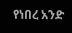የነበረ አንድ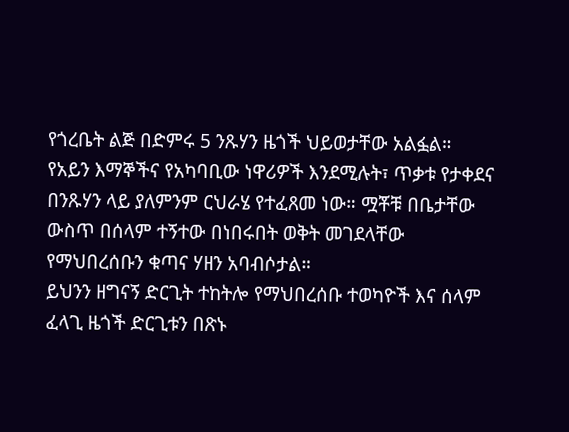የጎረቤት ልጅ በድምሩ 5 ንጹሃን ዜጎች ህይወታቸው አልፏል።
የአይን እማኞችና የአካባቢው ነዋሪዎች እንደሚሉት፣ ጥቃቱ የታቀደና በንጹሃን ላይ ያለምንም ርህራሄ የተፈጸመ ነው። ሟቾቹ በቤታቸው ውስጥ በሰላም ተኝተው በነበሩበት ወቅት መገደላቸው የማህበረሰቡን ቁጣና ሃዘን አባብሶታል።
ይህንን ዘግናኝ ድርጊት ተከትሎ የማህበረሰቡ ተወካዮች እና ሰላም ፈላጊ ዜጎች ድርጊቱን በጽኑ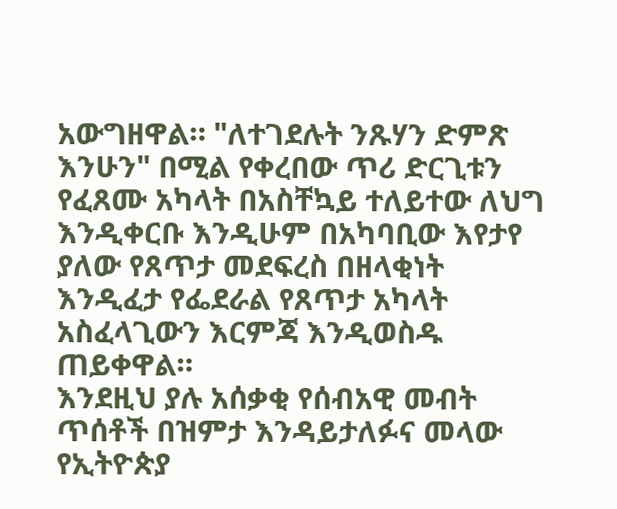አውግዘዋል። "ለተገደሉት ንጹሃን ድምጽ እንሁን" በሚል የቀረበው ጥሪ ድርጊቱን የፈጸሙ አካላት በአስቸኳይ ተለይተው ለህግ እንዲቀርቡ እንዲሁም በአካባቢው እየታየ ያለው የጸጥታ መደፍረስ በዘላቂነት እንዲፈታ የፌደራል የጸጥታ አካላት አስፈላጊውን እርምጃ እንዲወስዱ ጠይቀዋል።
እንደዚህ ያሉ አሰቃቂ የሰብአዊ መብት ጥሰቶች በዝምታ እንዳይታለፉና መላው የኢትዮጵያ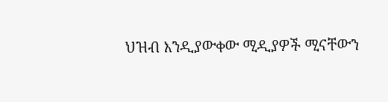ህዝብ እንዲያውቀው ሚዲያዎች ሚናቸውን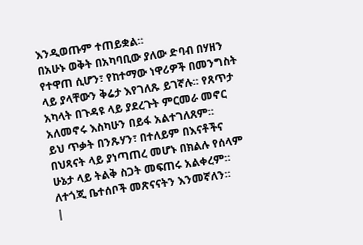እንዲወጡም ተጠይቋል።
በአሁኑ ወቅት በአካባቢው ያለው ድባብ በሃዘን የተዋጠ ሲሆን፣ የከተማው ነዋሪዎች በመንግስት ላይ ያላቸውን ቅሬታ እየገለጹ ይገኛሉ። የጸጥታ አካላት በጉዳዩ ላይ ያደረጉት ምርመራ መኖር አለመኖሩ እስካሁን በይፋ አልተገለጸም።
ይህ ጥቃት በንጹሃን፣ በተለይም በእናቶችና በህጻናት ላይ ያነጣጠረ መሆኑ በክልሉ የሰላም ሁኔታ ላይ ትልቅ ስጋት መፍጠሩ አልቀረም።
ለተጎጂ ቤተሰቦች መጽናናትን እንመኛለን።
|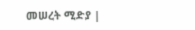መሠረት ሚድያ |